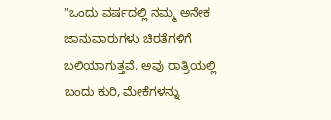"ಒಂದು ವರ್ಷದಲ್ಲಿ ನಮ್ಮ ಅನೇಕ ಜಾನುವಾರುಗಳು ಚಿರತೆಗಳಿಗೆ ಬಲಿಯಾಗುತ್ತವೆ. ಅವು ರಾತ್ರಿಯಲ್ಲಿ ಬಂದು ಕುರಿ, ಮೇಕೆಗಳನ್ನು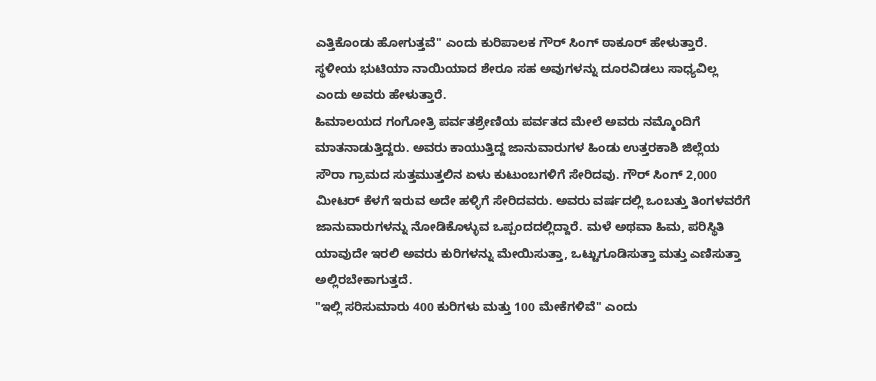ಎತ್ತಿಕೊಂಡು ಹೋಗುತ್ತವೆ" ಎಂದು ಕುರಿಪಾಲಕ ಗೌರ್ ಸಿಂಗ್ ಠಾಕೂರ್ ಹೇಳುತ್ತಾರೆ. ಸ್ಥಳೀಯ ಭುಟಿಯಾ ನಾಯಿಯಾದ ಶೇರೂ ಸಹ ಅವುಗಳನ್ನು ದೂರವಿಡಲು ಸಾಧ್ಯವಿಲ್ಲ ಎಂದು ಅವರು ಹೇಳುತ್ತಾರೆ.
ಹಿಮಾಲಯದ ಗಂಗೋತ್ರಿ ಪರ್ವತಶ್ರೇಣಿಯ ಪರ್ವತದ ಮೇಲೆ ಅವರು ನಮ್ಮೊಂದಿಗೆ ಮಾತನಾಡುತ್ತಿದ್ದರು. ಅವರು ಕಾಯುತ್ತಿದ್ದ ಜಾನುವಾರುಗಳ ಹಿಂಡು ಉತ್ತರಕಾಶಿ ಜಿಲ್ಲೆಯ ಸೌರಾ ಗ್ರಾಮದ ಸುತ್ತಮುತ್ತಲಿನ ಏಳು ಕುಟುಂಬಗಳಿಗೆ ಸೇರಿದವು. ಗೌರ್ ಸಿಂಗ್ 2,000 ಮೀಟರ್ ಕೆಳಗೆ ಇರುವ ಅದೇ ಹಳ್ಳಿಗೆ ಸೇರಿದವರು. ಅವರು ವರ್ಷದಲ್ಲಿ ಒಂಬತ್ತು ತಿಂಗಳವರೆಗೆ ಜಾನುವಾರುಗಳನ್ನು ನೋಡಿಕೊಳ್ಳುವ ಒಪ್ಪಂದದಲ್ಲಿದ್ದಾರೆ. ಮಳೆ ಅಥವಾ ಹಿಮ, ಪರಿಸ್ಥಿತಿ ಯಾವುದೇ ಇರಲಿ ಅವರು ಕುರಿಗಳನ್ನು ಮೇಯಿಸುತ್ತಾ, ಒಟ್ಟುಗೂಡಿಸುತ್ತಾ ಮತ್ತು ಎಣಿಸುತ್ತಾ ಅಲ್ಲಿರಬೇಕಾಗುತ್ತದೆ.
"ಇಲ್ಲಿ ಸರಿಸುಮಾರು 400 ಕುರಿಗಳು ಮತ್ತು 100 ಮೇಕೆಗಳಿವೆ" ಎಂದು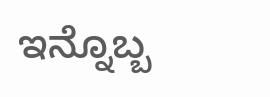ಇನ್ನೊಬ್ಬ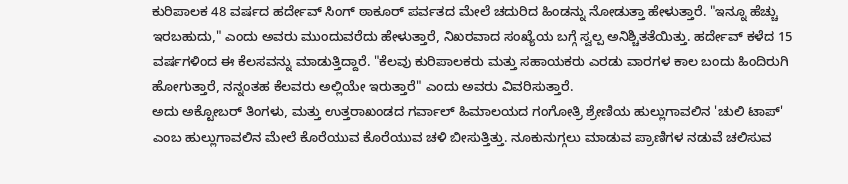ಕುರಿಪಾಲಕ 48 ವರ್ಷದ ಹರ್ದೇವ್ ಸಿಂಗ್ ಠಾಕೂರ್ ಪರ್ವತದ ಮೇಲೆ ಚದುರಿದ ಹಿಂಡನ್ನು ನೋಡುತ್ತಾ ಹೇಳುತ್ತಾರೆ. "ಇನ್ನೂ ಹೆಚ್ಚು ಇರಬಹುದು," ಎಂದು ಅವರು ಮುಂದುವರೆದು ಹೇಳುತ್ತಾರೆ, ನಿಖರವಾದ ಸಂಖ್ಯೆಯ ಬಗ್ಗೆ ಸ್ವಲ್ಪ ಅನಿಶ್ಚಿತತೆಯಿತ್ತು. ಹರ್ದೇವ್ ಕಳೆದ 15 ವರ್ಷಗಳಿಂದ ಈ ಕೆಲಸವನ್ನು ಮಾಡುತ್ತಿದ್ದಾರೆ. "ಕೆಲವು ಕುರಿಪಾಲಕರು ಮತ್ತು ಸಹಾಯಕರು ಎರಡು ವಾರಗಳ ಕಾಲ ಬಂದು ಹಿಂದಿರುಗಿ ಹೋಗುತ್ತಾರೆ, ನನ್ನಂತಹ ಕೆಲವರು ಅಲ್ಲಿಯೇ ಇರುತ್ತಾರೆ" ಎಂದು ಅವರು ವಿವರಿಸುತ್ತಾರೆ.
ಅದು ಅಕ್ಟೋಬರ್ ತಿಂಗಳು, ಮತ್ತು ಉತ್ತರಾಖಂಡದ ಗರ್ವಾಲ್ ಹಿಮಾಲಯದ ಗಂಗೋತ್ರಿ ಶ್ರೇಣಿಯ ಹುಲ್ಲುಗಾವಲಿನ 'ಚುಲಿ ಟಾಪ್' ಎಂಬ ಹುಲ್ಲುಗಾವಲಿನ ಮೇಲೆ ಕೊರೆಯುವ ಕೊರೆಯುವ ಚಳಿ ಬೀಸುತ್ತಿತ್ತು. ನೂಕುನುಗ್ಗಲು ಮಾಡುವ ಪ್ರಾಣಿಗಳ ನಡುವೆ ಚಲಿಸುವ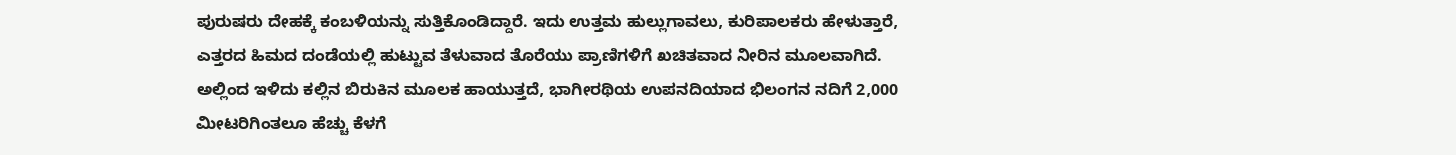ಪುರುಷರು ದೇಹಕ್ಕೆ ಕಂಬಳಿಯನ್ನು ಸುತ್ತಿಕೊಂಡಿದ್ದಾರೆ. ಇದು ಉತ್ತಮ ಹುಲ್ಲುಗಾವಲು, ಕುರಿಪಾಲಕರು ಹೇಳುತ್ತಾರೆ, ಎತ್ತರದ ಹಿಮದ ದಂಡೆಯಲ್ಲಿ ಹುಟ್ಟುವ ತೆಳುವಾದ ತೊರೆಯು ಪ್ರಾಣಿಗಳಿಗೆ ಖಚಿತವಾದ ನೀರಿನ ಮೂಲವಾಗಿದೆ. ಅಲ್ಲಿಂದ ಇಳಿದು ಕಲ್ಲಿನ ಬಿರುಕಿನ ಮೂಲಕ ಹಾಯುತ್ತದೆ, ಭಾಗೀರಥಿಯ ಉಪನದಿಯಾದ ಭಿಲಂಗನ ನದಿಗೆ 2,000 ಮೀಟರಿಗಿಂತಲೂ ಹೆಚ್ಚು ಕೆಳಗೆ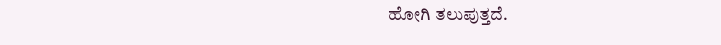ಹೋಗಿ ತಲುಪುತ್ತದೆ.